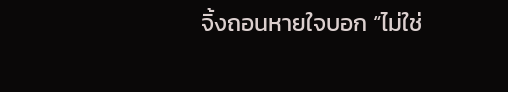จิ้งถอนหายใจบอก “ไม่ใช่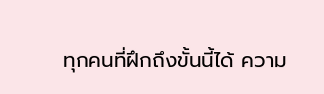ทุกคนที่ฝึกถึงขั้นนี้ได้ ความ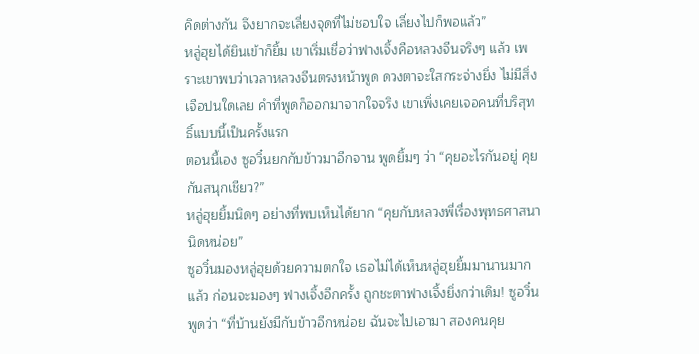คิดต่างกัน จึงยากจะเลี่ยงจุดที่ไม่ชอบใจ เลี่ยงไปก็พอแล้ว”
หลู่ฮุยได้ยินเข้าก็ยิ้ม เขาเริ่มเชื่อว่าฟางเจิ้งคือหลวงจีนจริงๆ แล้ว เพราะเขาพบว่าเวลาหลวงจีนตรงหน้าพูด ดวงตาจะใสกระจ่างยิ่ง ไม่มีสิ่งเจือปนใดเลย คำที่พูดก็ออกมาจากใจจริง เขาเพิ่งเคยเจอคนที่บริสุทธิ์แบบนี้เป็นครั้งแรก
ตอนนี้เอง ซูอวิ๋นยกกับข้าวมาอีกจาน พูดยิ้มๆ ว่า “คุยอะไรกันอยู่ คุยกันสนุกเชียว?”
หลู่ฮุยยิ้มนิดๆ อย่างที่พบเห็นได้ยาก “คุยกับหลวงพี่เรื่องพุทธศาสนานิดหน่อย”
ซูอวิ๋นมองหลู่ฮุยด้วยความตกใจ เธอไม่ได้เห็นหลู่ฮุยยิ้มมานานมากแล้ว ก่อนจะมองๆ ฟางเจิ้งอีกครั้ง ถูกชะตาฟางเจิ้งยิ่งกว่าเดิม! ซูอวิ๋นพูดว่า “ที่บ้านยังมีกับข้าวอีกหน่อย ฉันจะไปเอามา สองคนคุย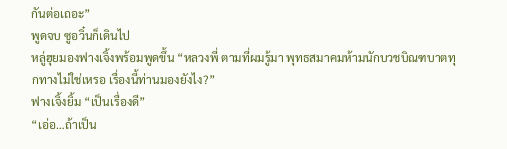กันต่อเถอะ”
พูดจบ ซูอวิ๋นก็เดินไป
หลู่ฮุยมองฟางเจิ้งพร้อมพูดขึ้น “หลวงพี่ ตามที่ผมรู้มา พุทธสมาคมห้ามนักบวชบิณฑบาตทุกทางไม่ใช่เหรอ เรื่องนี้ท่านมองยังไง?”
ฟางเจิ้งยิ้ม “เป็นเรื่องดี”
“เอ่อ…ถ้าเป็น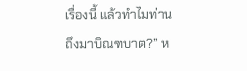เรื่องนี้ แล้วทำไมท่านถึงมาบิณฑบาต?” ห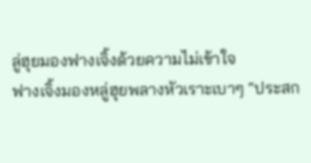ลู่ฮุยมองฟางเจิ้งด้วยความไม่เข้าใจ
ฟางเจิ้งมองหลู่ฮุยพลางหัวเราะเบาๆ “ประสก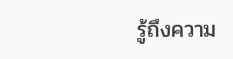รู้ถึงความ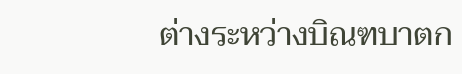ต่างระหว่างบิณฑบาตก